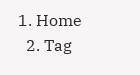1. Home
  2. Tag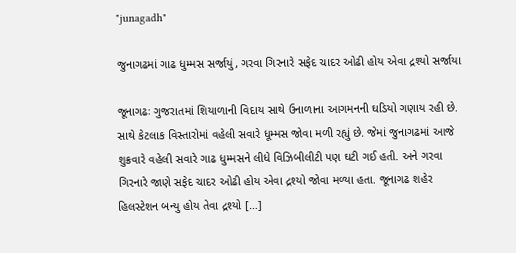"junagadh"

જુનાગઢમાં ગાઢ ધુમ્મસ સર્જાયું, ગરવા ગિરનારે સફેદ ચાદર ઓઢી હોય એવા દ્રશ્યો સર્જાયા

જૂનાગઢઃ ગુજરાતમાં શિયાળાની વિદાય સાથે ઉનાળાના આગમનની ઘડિયો ગણાય રહી છે. સાથે કેટલાક વિસ્તારોમાં વહેલી સવારે ધૂમ્મસ જોવા મળી રહ્યું છે. જેમાં જુનાગઢમાં આજે શુક્રવારે વહેલી સવારે ગાઢ ધુમ્મસને લીધે વિઝિબીલીટી પણ ઘટી ગઈ હતી. અને ગરવા ગિરનારે જાણે સફેદ ચાદર ઓઢી હોય એવા દ્રશ્યો જોવા મળ્યા હતા. જૂનાગઢ શહેર હિલસ્ટેશન બન્યુ હોય તેવા દ્રશ્યો […]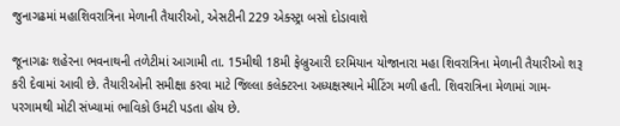જુનાગઢમાં મહાશિવરાત્રિના મેળાની તૈયારીઓ, એસટીની 229 એક્સ્ટ્રા બસો દોડાવાશે

જૂનાગઢઃ શહેરના ભવનાથની તળેટીમાં આગામી તા. 15મીથી 18મી ફેબ્રુઆરી દરમિયાન યોજાનારા મહા શિવરાત્રિના મેળાની તૈયારીઓ શરૂ કરી દેવામાં આવી છે. તૈયારીઓની સમીક્ષા કરવા માટે જિલ્લા કલેક્ટરના અધ્યક્ષસ્થાને મીટિંગ મળી હતી. શિવરાત્રિના મેળામાં ગામ-પરગામથી મોટી સંખ્યામાં ભાવિકો ઉમટી પડતા હોય છે.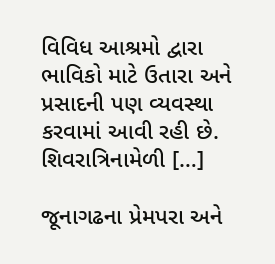વિવિધ આશ્રમો દ્વારા ભાવિકો માટે ઉતારા અને પ્રસાદની પણ વ્યવસ્થા કરવામાં આવી રહી છે. શિવરાત્રિનામેળી […]

જૂનાગઢના પ્રેમપરા અને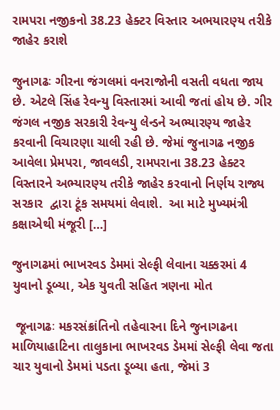રામપરા નજીકનો 38.23 હેક્ટર વિસ્તાર અભયારણ્ય તરીકે જાહેર કરાશે

જુનાગઢઃ ગીરના જંગલમાં વનરાજોની વસતી વધતા જાય છે. એટલે સિંહ રેવન્યુ વિસ્તારમાં આવી જતાં હોય છે. ગીર જંગલ નજીક સરકારી રેવન્યુ લેન્ડને અભ્યારણ્ય જાહેર કરવાની વિચારણા ચાલી રહી છે. જેમાં જુનાગઢ નજીક આવેલા પ્રેમપરા, જાવલડી, રામપરાના 38.23 હેક્ટર વિસ્તારને અભ્યારણ્ય તરીકે જાહેર કરવાનો નિર્ણય રાજ્ય સરકાર  દ્વારા ટૂંક સમયમાં લેવાશે.  આ માટે મુખ્યમંત્રી કક્ષાએથી મંજૂરી […]

જુનાગઢમાં ભાખરવડ ડેમમાં સેલ્ફી લેવાના ચક્કરમાં 4 યુવાનો ડૂબ્યા, એક યુવતી સહિત ત્રણના મોત

 જૂનાગઢઃ મકરસંક્રાંતિનો તહેવારના દિને જુનાગઢના માળિયાહાટિના તાલુકાના ભાખરવડ ડેમમાં સેલ્ફી લેવા જતા ચાર યુવાનો ડેમમાં પડતા ડૂબ્યા હતા, જેમાં 3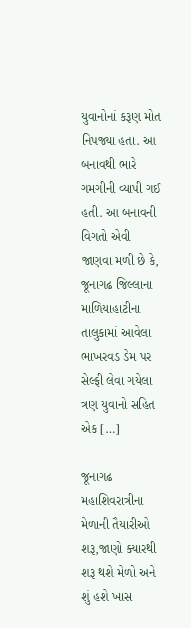યુવાનોનાં કરૂણ મોત નિપજ્યા હતા. આ બનાવથી ભારે ગમગીની વ્યાપી ગઈ હતી. આ બનાવની વિગતો એવી જાણવા મળી છે કે, જૂનાગઢ જિલ્લાના માળિયાહાટીના તાલુકામાં આવેલા ભાખરવડ ડેમ પર સેલ્ફી લેવા ગયેલા ત્રણ યુવાનો સહિત એક […]

જૂનાગઢ મહાશિવરાત્રીના મેળાની તૈયારીઓ શરૂ,જાણો ક્યારથી શરૂ થશે મેળો અને શું હશે ખાસ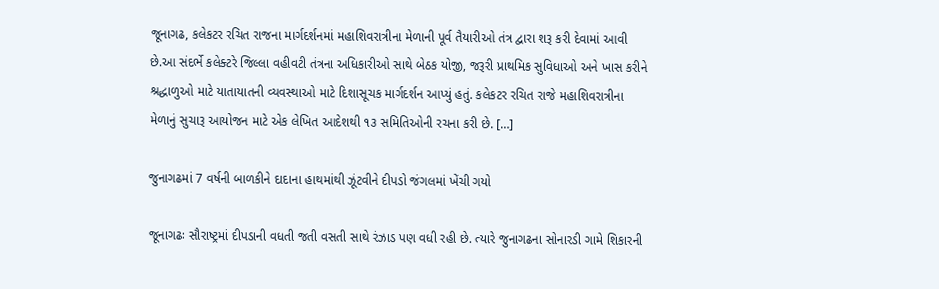જૂનાગઢ, કલેકટર રચિત રાજના માર્ગદર્શનમાં મહાશિવરાત્રીના મેળાની પૂર્વ તૈયારીઓ તંત્ર દ્વારા શરૂ કરી દેવામાં આવી છે.આ સંદર્ભે કલેક્ટરે જિલ્લા વહીવટી તંત્રના અધિકારીઓ સાથે બેઠક યોજી, જરૂરી પ્રાથમિક સુવિધાઓ અને ખાસ કરીને શ્રદ્ધાળુઓ માટે યાતાયાતની વ્યવસ્થાઓ માટે દિશાસૂચક માર્ગદર્શન આપ્યું હતું. કલેકટર રચિત રાજે મહાશિવરાત્રીના મેળાનું સુચારૂ આયોજન માટે એક લેખિત આદેશથી ૧૩ સમિતિઓની રચના કરી છે. […]

જુનાગઢમાં 7 વર્ષની બાળકીને દાદાના હાથમાંથી ઝૂંટવીને દીપડો જંગલમાં ખેંચી ગયો

જૂનાગઢઃ સૌરાષ્ટ્રમાં દીપડાની વધતી જતી વસતી સાથે રંઝાડ પણ વધી રહી છે. ત્યારે જુનાગઢના સોનારડી ગામે શિકારની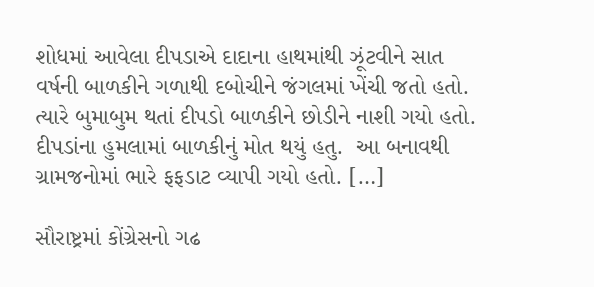શોધમાં આવેલા દીપડાએ દાદાના હાથમાંથી ઝૂંટવીને સાત વર્ષની બાળકીને ગળાથી દબોચીને જંગલમાં ખેંચી જતો હતો. ત્યારે બુમાબુમ થતાં દીપડો બાળકીને છોડીને નાશી ગયો હતો. દીપડાંના હુમલામાં બાળકીનું મોત થયું હતુ.  આ બનાવથી ગ્રામજનોમાં ભારે ફફડાટ વ્યાપી ગયો હતો. […]

સૌરાષ્ટ્રમાં કોંગ્રેસનો ગઢ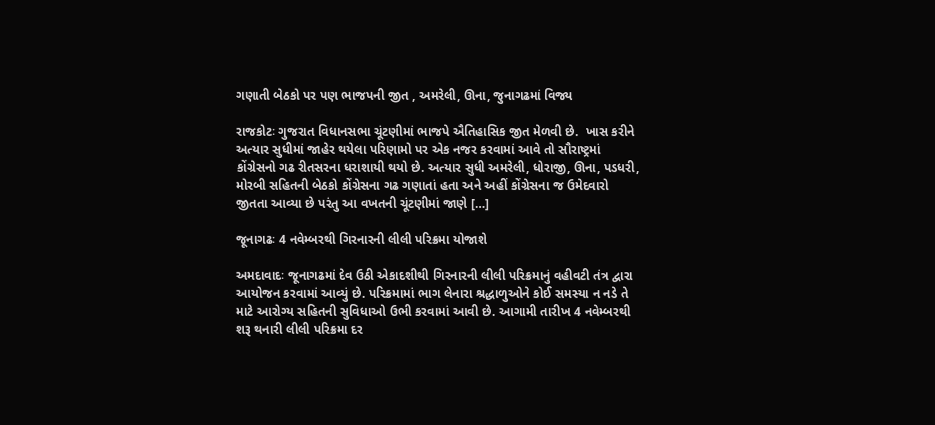ગણાતી બેઠકો પર પણ ભાજપની જીત , અમરેલી, ઊના, જુનાગઢમાં વિજ્ય

રાજકોટઃ ગુજરાત વિધાનસભા ચૂંટણીમાં ભાજપે ઐતિહાસિક જીત મેળવી છે.  ખાસ કરીને અત્યાર સુધીમાં જાહેર થયેલા પરિણામો પર એક નજર કરવામાં આવે તો સૌરાષ્ટ્રમાં કોંગ્રેસનો ગઢ રીતસરના ધરાશાયી થયો છે. અત્યાર સુધી અમરેલી, ધોરાજી, ઊના, પડધરી, મોરબી સહિતની બેઠકો કોંગ્રેસના ગઢ ગણાતાં હતા અને અહીં કોંગ્રેસના જ ઉમેદવારો જીતતા આવ્યા છે પરંતુ આ વખતની ચૂંટણીમાં જાણે […]

જૂનાગઢઃ 4 નવેમ્બરથી ગિરનારની લીલી પરિક્રમા યોજાશે

અમદાવાદઃ જૂનાગઢમાં દેવ ઉઠી એકાદશીથી ગિરનારની લીલી પરિક્રમાનું વહીવટી તંત્ર દ્વારા આયોજન કરવામાં આવ્યું છે. પરિક્રમામાં ભાગ લેનારા શ્રદ્ધાળુઓને કોઈ સમસ્યા ન નડે તે માટે આરોગ્ય સહિતની સુવિધાઓ ઉભી કરવામાં આવી છે. આગામી તારીખ 4 નવેમ્બરથી શરૂ થનારી લીલી પરિક્રમા દર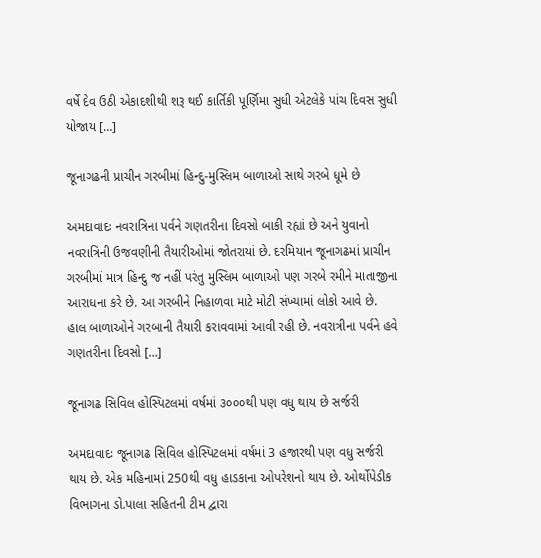વર્ષે દેવ ઉઠી એકાદશીથી શરૂ થઈ કાર્તિકી પૂર્ણિમા સુધી એટલેકે પાંચ દિવસ સુધી યોજાય […]

જૂનાગઢની પ્રાચીન ગરબીમાં હિન્દુ-મુસ્લિમ બાળાઓ સાથે ગરબે ધૂમે છે

અમદાવાદઃ નવરાત્રિના પર્વને ગણતરીના દિવસો બાકી રહ્યાં છે અને યુવાનો નવરાત્રિની ઉજવણીની તૈયારીઓમાં જોતરાયાં છે. દરમિયાન જૂનાગઢમાં પ્રાચીન ગરબીમાં માત્ર હિન્દુ જ નહીં પરંતુ મુસ્લિમ બાળાઓ પણ ગરબે રમીને માતાજીના આરાધના કરે છે. આ ગરબીને નિહાળવા માટે મોટી સંખ્યામાં લોકો આવે છે. હાલ બાળાઓને ગરબાની તૈયારી કરાવવામાં આવી રહી છે. નવરાત્રીના પર્વને હવે ગણતરીના દિવસો […]

જૂનાગઢ સિવિલ હોસ્પિટલમાં વર્ષમાં ૩૦૦૦થી પણ વધુ થાય છે સર્જરી

અમદાવાદઃ જૂનાગઢ સિવિલ હોસ્પિટલમાં વર્ષમાં 3 હજારથી પણ વધુ સર્જરી થાય છે. એક મહિનામાં 250થી વધુ હાડકાના ઓપરેશનો થાય છે. ઓર્થોપેડીક વિભાગના ડો.પાલા સહિતની ટીમ દ્વારા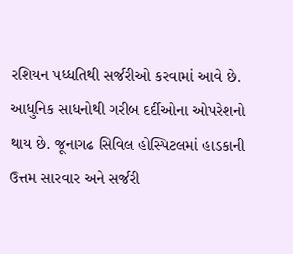રશિયન પધ્ધતિથી સર્જરીઓ કરવામાં આવે છે. આધુનિક સાધનોથી ગરીબ દર્દીઓના ઓપરેશનો થાય છે. જૂનાગઢ સિવિલ હોસ્પિટલમાં હાડકાની ઉત્તમ સારવાર અને સર્જરી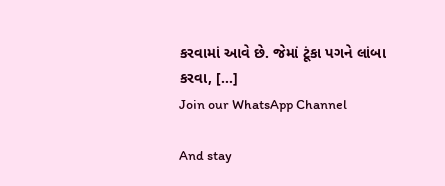કરવામાં આવે છે. જેમાં ટૂંકા પગને લાંબા કરવા, […]
Join our WhatsApp Channel

And stay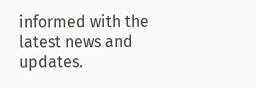informed with the latest news and updates.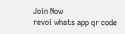Join Now
revoi whats app qr code